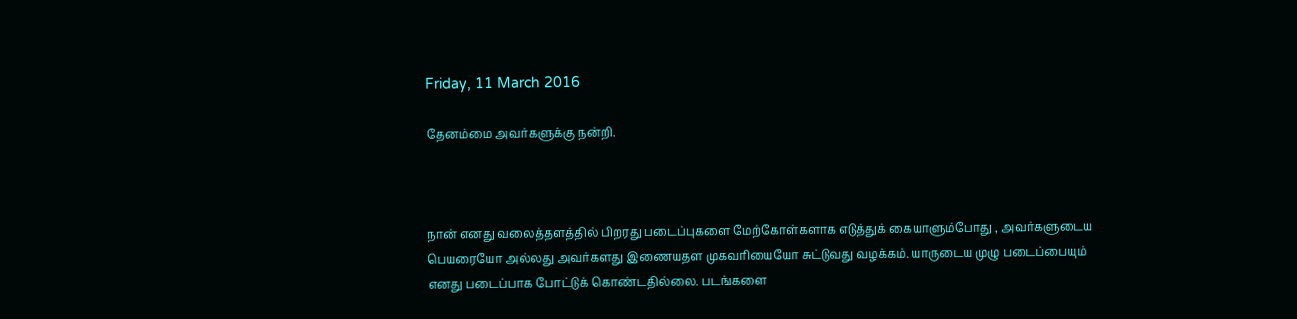Friday, 11 March 2016

தேனம்மை அவர்களுக்கு நன்றி.



நான் எனது வலைத்தளத்தில் பிறரது படைப்புகளை மேற்கோள்களாக எடுத்துக் கையாளும்போது , அவர்களுடைய பெயரையோ அல்லது அவர்களது இணையதள முகவரியையோ சுட்டுவது வழக்கம். யாருடைய முழு படைப்பையும் எனது படைப்பாக போட்டுக் கொண்டதில்லை. படங்களை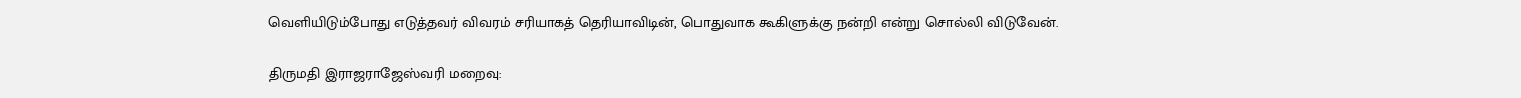வெளியிடும்போது எடுத்தவர் விவரம் சரியாகத் தெரியாவிடின், பொதுவாக கூகிளுக்கு நன்றி என்று சொல்லி விடுவேன்.

திருமதி இராஜராஜேஸ்வரி மறைவு: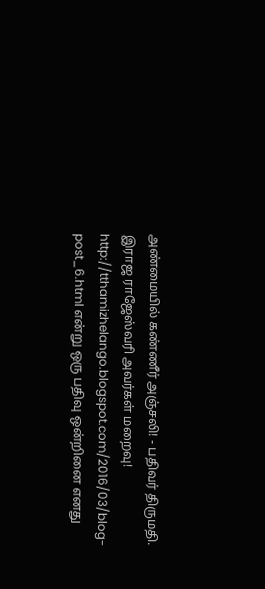அண்மையில் கண்ணீர் அஞ்சலி! - பதிவர் திருமதி. இராஜ ராஜேஸ்வரி அவர்கள் மறைவு! http://tthamizhelango.blogspot.com/2016/03/blog-post_6.html என்று ஒரு பதிவு ஒன்றினை எனது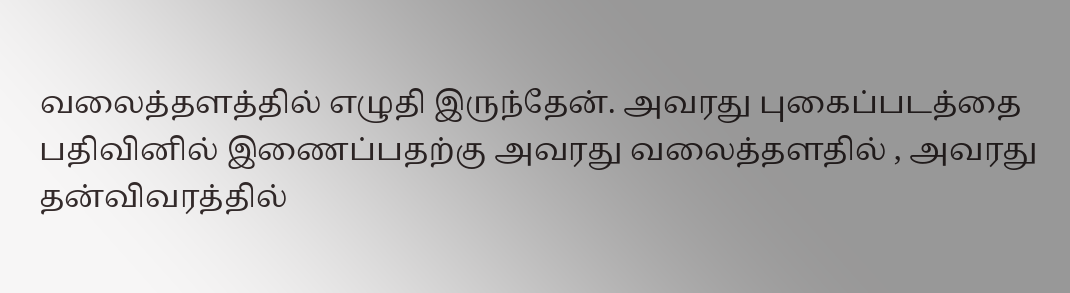வலைத்தளத்தில் எழுதி இருந்தேன். அவரது புகைப்படத்தை பதிவினில் இணைப்பதற்கு அவரது வலைத்தளதில் , அவரது தன்விவரத்தில்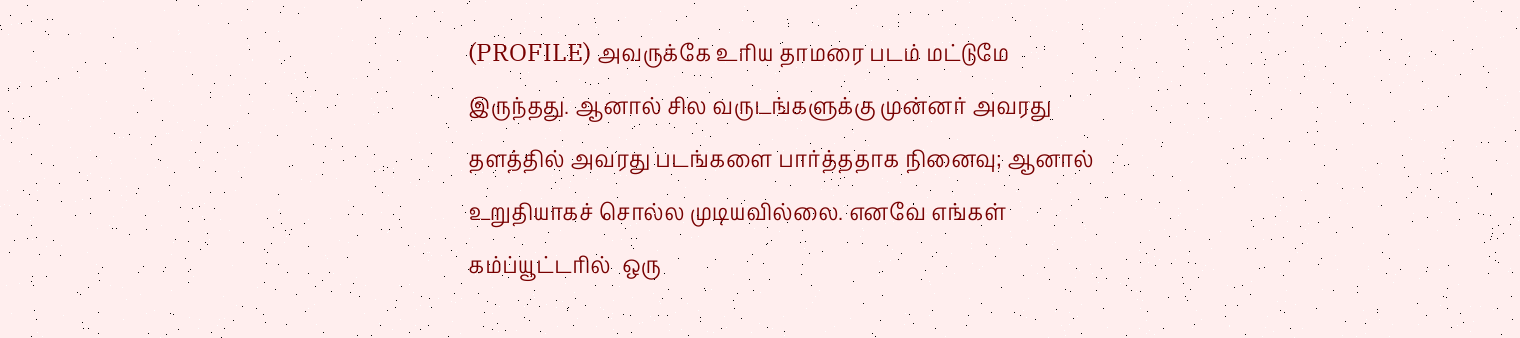(PROFILE) அவருக்கே உரிய தாமரை படம் மட்டுமே இருந்தது. ஆனால் சில வருடங்களுக்கு முன்னர் அவரது தளத்தில் அவரது படங்களை பார்த்ததாக நினைவு; ஆனால் உறுதியாகச் சொல்ல முடியவில்லை. எனவே எங்கள் கம்ப்யூட்டரில்  ஒரு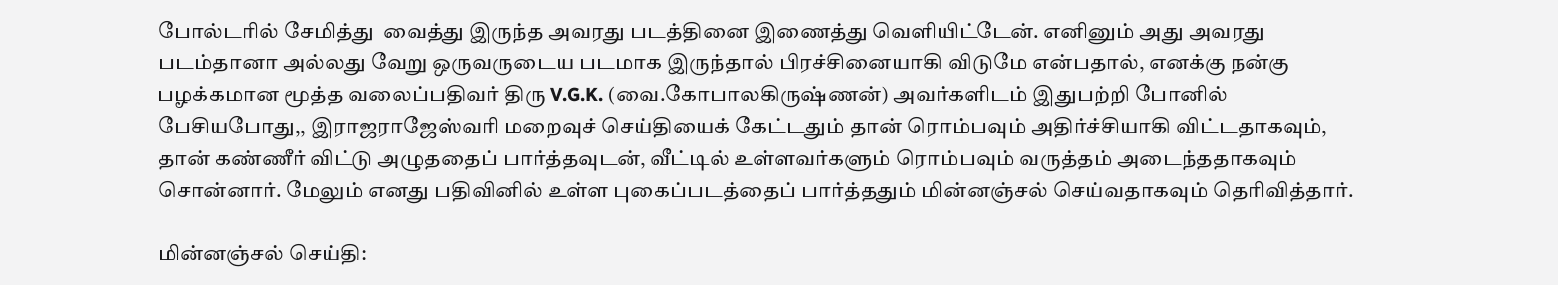போல்டரில் சேமித்து  வைத்து இருந்த அவரது படத்தினை இணைத்து வெளியிட்டேன். எனினும் அது அவரது படம்தானா அல்லது வேறு ஒருவருடைய படமாக இருந்தால் பிரச்சினையாகி விடுமே என்பதால், எனக்கு நன்கு பழக்கமான மூத்த வலைப்பதிவர் திரு V.G.K. (வை.கோபாலகிருஷ்ணன்) அவர்களிடம் இதுபற்றி போனில் பேசியபோது,, இராஜராஜேஸ்வரி மறைவுச் செய்தியைக் கேட்டதும் தான் ரொம்பவும் அதிர்ச்சியாகி விட்டதாகவும், தான் கண்ணீர் விட்டு அழுததைப் பார்த்தவுடன், வீட்டில் உள்ளவர்களும் ரொம்பவும் வருத்தம் அடைந்ததாகவும் சொன்னார். மேலும் எனது பதிவினில் உள்ள புகைப்படத்தைப் பார்த்ததும் மின்னஞ்சல் செய்வதாகவும் தெரிவித்தார்.

மின்னஞ்சல் செய்தி: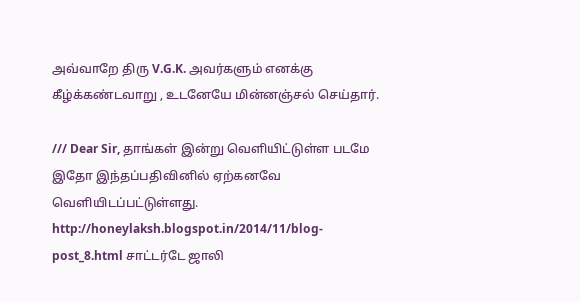அவ்வாறே திரு V.G.K. அவர்களும் எனக்கு கீழ்க்கண்டவாறு , உடனேயே மின்னஞ்சல் செய்தார்.

/// Dear Sir, தாங்கள் இன்று வெளியிட்டுள்ள படமே இதோ இந்தப்பதிவினில் ஏற்கனவே வெளியிடப்பட்டுள்ளது.  http://honeylaksh.blogspot.in/2014/11/blog-post_8.html சாட்டர்டே ஜாலி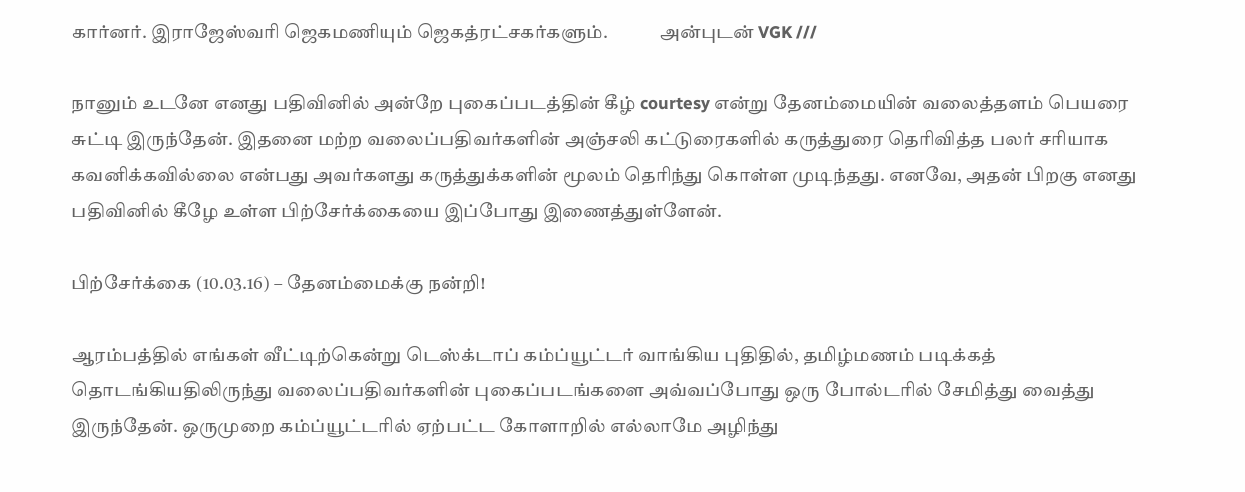கார்னர். இராஜேஸ்வரி ஜெகமணியும் ஜெகத்ரட்சகர்களும்.              அன்புடன் VGK ///

நானும் உடனே எனது பதிவினில் அன்றே புகைப்படத்தின் கீழ் courtesy என்று தேனம்மையின் வலைத்தளம் பெயரை சுட்டி இருந்தேன். இதனை மற்ற வலைப்பதிவர்களின் அஞ்சலி கட்டுரைகளில் கருத்துரை தெரிவித்த பலர் சரியாக கவனிக்கவில்லை என்பது அவர்களது கருத்துக்களின் மூலம் தெரிந்து கொள்ள முடிந்தது. எனவே, அதன் பிறகு எனது பதிவினில் கீழே உள்ள பிற்சேர்க்கையை இப்போது இணைத்துள்ளேன்.

பிற்சேர்க்கை (10.03.16) – தேனம்மைக்கு நன்றி!

ஆரம்பத்தில் எங்கள் வீட்டிற்கென்று டெஸ்க்டாப் கம்ப்யூட்டர் வாங்கிய புதிதில், தமிழ்மணம் படிக்கத் தொடங்கியதிலிருந்து வலைப்பதிவர்களின் புகைப்படங்களை அவ்வப்போது ஒரு போல்டரில் சேமித்து வைத்து இருந்தேன். ஒருமுறை கம்ப்யூட்டரில் ஏற்பட்ட கோளாறில் எல்லாமே அழிந்து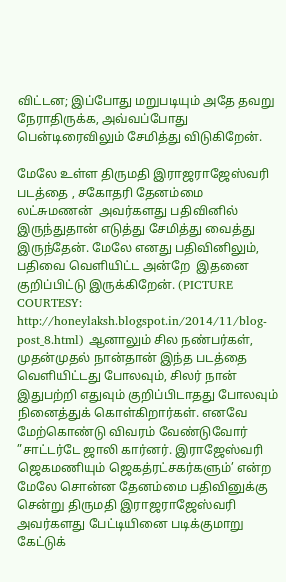விட்டன; இப்போது மறுபடியும் அதே தவறு நேராதிருக்க, அவ்வப்போது பென்டிரைவிலும் சேமித்து விடுகிறேன்.

மேலே உள்ள திருமதி இராஜராஜேஸ்வரி படத்தை , சகோதரி தேனம்மை லட்சுமணன்  அவர்களது பதிவினில் இருந்துதான் எடுத்து சேமித்து வைத்து இருந்தேன். மேலே எனது பதிவினிலும், பதிவை வெளியிட்ட அன்றே  இதனை குறிப்பிட்டு இருக்கிறேன். (PICTURE COURTESY: http://honeylaksh.blogspot.in/2014/11/blog-post_8.html) ஆனாலும் சில நண்பர்கள், முதன்முதல் நான்தான் இந்த படத்தை வெளியிட்டது போலவும், சிலர் நான் இதுபற்றி எதுவும் குறிப்பிடாதது போலவும் நினைத்துக் கொள்கிறார்கள். எனவே மேற்கொண்டு விவரம் வேண்டுவோர்  ”சாட்டர்டே ஜாலி கார்னர். இராஜேஸ்வரி ஜெகமணியும் ஜெகத்ரட்சகர்களும்’ என்ற மேலே சொன்ன தேனம்மை பதிவினுக்கு சென்று திருமதி இராஜராஜேஸ்வரி அவர்களது பேட்டியினை படிக்குமாறு கேட்டுக்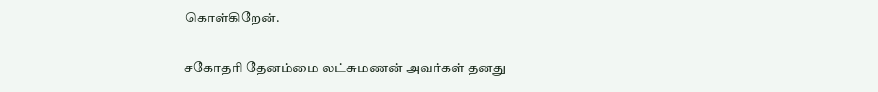கொள்கிறேன்.

சகோதரி தேனம்மை லட்சுமணன் அவர்கள் தனது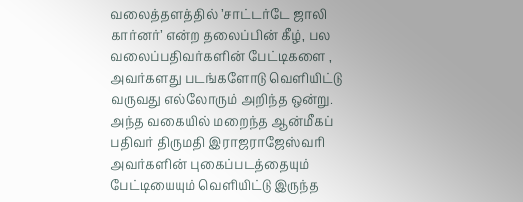வலைத்தளத்தில் ’சாட்டர்டே ஜாலி கார்னர்’ என்ற தலைப்பின் கீழ், பல வலைப்பதிவர்களின் பேட்டிகளை , அவர்களது படங்களோடு வெளியிட்டு வருவது எல்லோரும் அறிந்த ஒன்று. அந்த வகையில் மறைந்த ஆன்மீகப் பதிவர் திருமதி இராஜராஜேஸ்வரி அவர்களின் புகைப்படத்தையும் பேட்டியையும் வெளியிட்டு இருந்த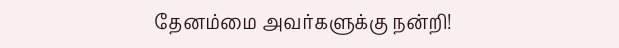தேனம்மை அவர்களுக்கு நன்றி!